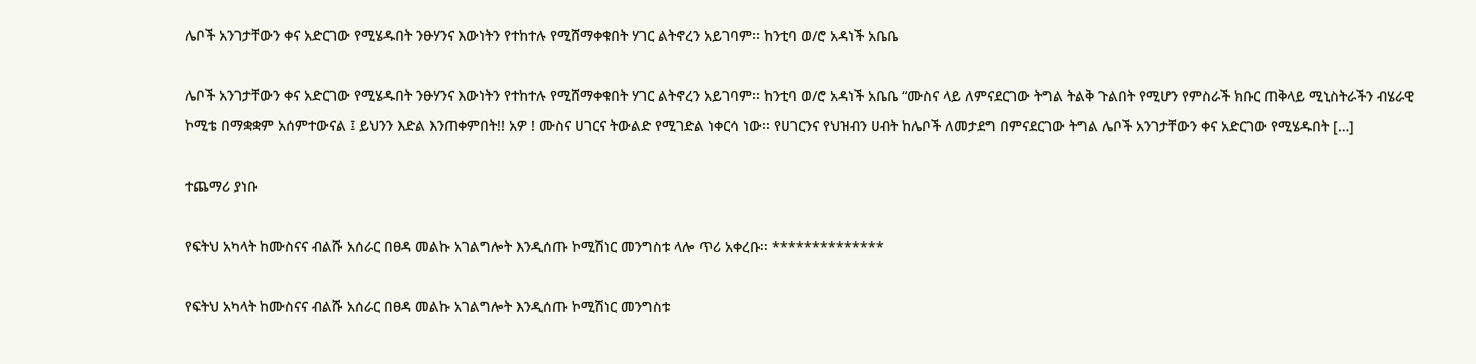ሌቦች አንገታቸውን ቀና አድርገው የሚሄዱበት ንፁሃንና እውነትን የተከተሉ የሚሸማቀቁበት ሃገር ልትኖረን አይገባም፡፡ ከንቲባ ወ/ሮ አዳነች አቤቤ

ሌቦች አንገታቸውን ቀና አድርገው የሚሄዱበት ንፁሃንና እውነትን የተከተሉ የሚሸማቀቁበት ሃገር ልትኖረን አይገባም፡፡ ከንቲባ ወ/ሮ አዳነች አቤቤ “ሙስና ላይ ለምናደርገው ትግል ትልቅ ጉልበት የሚሆን የምስራች ክቡር ጠቅላይ ሚኒስትራችን ብሄራዊ ኮሚቴ በማቋቋም አሰምተውናል ፤ ይህንን እድል እንጠቀምበት!! አዎ ! ሙስና ሀገርና ትውልድ የሚገድል ነቀርሳ ነው፡፡ የሀገርንና የህዝብን ሀብት ከሌቦች ለመታደግ በምናደርገው ትግል ሌቦች አንገታቸውን ቀና አድርገው የሚሄዱበት […]

ተጨማሪ ያነቡ

የፍትህ አካላት ከሙስናና ብልሹ አሰራር በፀዳ መልኩ አገልግሎት እንዲሰጡ ኮሚሽነር መንግስቱ ላሎ ጥሪ አቀረቡ፡፡ **************

የፍትህ አካላት ከሙስናና ብልሹ አሰራር በፀዳ መልኩ አገልግሎት እንዲሰጡ ኮሚሽነር መንግስቱ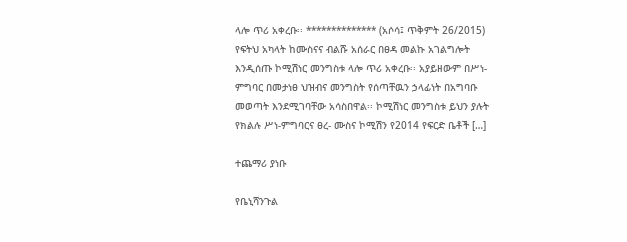ላሎ ጥሪ አቀረቡ፡፡ ************** (አሶሳ፤ ጥቅምት 26/2015) የፍትህ አካላት ከሙስናና ብልሹ አሰራር በፀዳ መልኩ አገልግሎት እንዲሰጡ ኮሚሽነር መንግስቱ ላሎ ጥሪ አቀረቡ፡፡ አያይዘውም በሥነ-ምግባር በመታነፀ ህዝብና መንግስት የሰጣቸዉን ኃላፊነት በአግባቡ መወጣት እንደሚገባቸው አሳስበዋል፡፡ ኮሚሽነር መንግስቱ ይህን ያሉት የክልሉ ሥነ-ምግባርና ፀረ- ሙስና ኮሚሽን የ2014 የፍርድ ቤቶች […]

ተጨማሪ ያነቡ

የቤኒሻንጉል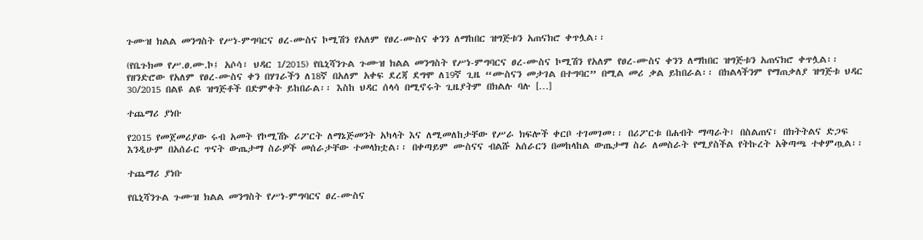ጉሙዝ ክልል መንግስት የሥነ-ምግባርና ፀረ-ሙስና ኮሚሽን የአለም የፀረ-ሙስና ቀንን ለማከበር ዝግጅቱን አጠናክሮ ቀጥሏል፡፡

(የቤጉክመ የሥ.ፀ.ሙ.ኮ፤ አሶሳ፣ ህዳር 1/2015) የቤኒሻንጉል ጉሙዝ ክልል መንግስት የሥነ-ምግባርና ፀረ-ሙስና ኮሚሽን የአለም የፀረ-ሙስና ቀንን ለማከበር ዝግጅቱን አጠናክሮ ቀጥሏል፡፡ የዘንድሮው የአለም የፀረ-ሙስና ቀን በሃገራችን ለ18ኛ በአለም አቀፍ ደረጃ ደግሞ ለ19ኛ ጊዜ “ሙስናን መታገል በተግባር” በሚል መሪ ቃል ይከበራል፡፡ በክልላችንም የማጠቃለያ ዝግጅቱ ህዳር 30/2015 በልዩ ልዩ ዝግጅቶች በድምቀት ይከበራል፡፡ እስከ ህዳር ሰላሳ በሚኖሩት ጊዜያትም በክልሉ ባሉ […]

ተጨማሪ ያነቡ

የ2015 የመጀመሪያው ሩብ አመት የኮሚሽኑ ሪፖርት ለማኔጅመንት አካላት እና ለሚመለከታቸው የሥራ ክፍሎች ቀርቦ ተገመገመ፡፡ በሪፖርቱ በሐብት ማጣራት፣ በስልጠና፣ በክትትልና ድጋፍ እንዲሁም በአሰራር ጥናት ውጤታማ ስራዎች መሰራታቸው ተመላክቷል፡፡ በቀጣይም ሙስናና ብልሹ አሰራርን በመከላከል ውጤታማ ስራ ለመስራት የሚያስችል የትኩረት አቅጣጫ ተቀምጧል፡፡

ተጨማሪ ያነቡ

የቤኒሻንጉል ጉሙዝ ክልል መንግስት የሥነ-ምግባርና ፀረ-ሙስና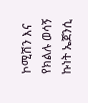ኮሚሽን እና የክልሉ ወሳኝ ኩነት ኤጀንሲ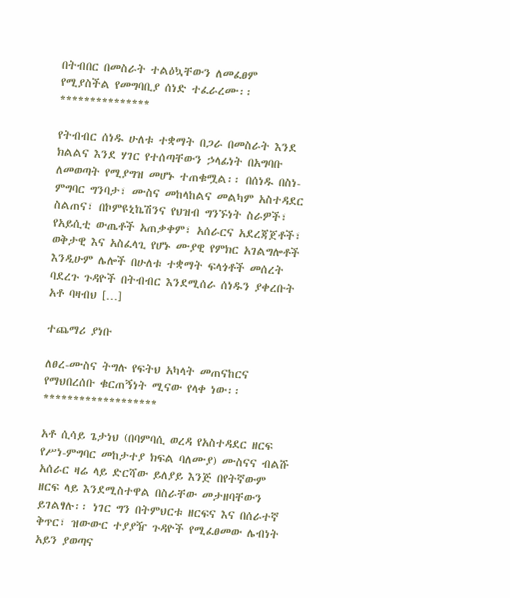በትብበር በመስራት ተልዕኳቸውን ለመፈፀም የሚያስችል የመግባቢያ ሰነድ ተፈራረሙ፡፡ ***************

የትብብር ሰነዱ ሁለቱ ተቋማት በጋራ በመስራት እንደ ክልልና እንደ ሃገር የተሰጣቸውን ኃላፊነት በአግባቡ ለመወጣት የሚያግዝ መሆኑ ተጠቁሟል፡፡ በሰነዱ በስነ-ምግባር ግንባታ፣ ሙስና መከላከልና መልካም አስተዳደር ስልጠና፣ በኮምዩኒኬሽንና የህዝብ ግንኙነት ስራዎች፣ የአይሲቲ ውጤቶች አጠቃቀም፣ አሰራርና አደረጃጀቶች፣ ወቅታዊ እና አስፈላጊ የሆኑ ሙያዊ የምክር አገልግሎቶች እንዲሁም ሌሎች በሁለቱ ተቋማት ፍላጎቶች መሰረት ባደረጉ ጉዳዮች በትብብር እንደሚሰራ ሰነዱን ያቀረቡት አቶ ባዛብህ […]

ተጨማሪ ያነቡ

ለፀረ-ሙስና ትግሉ የፍትህ አካላት መጠናከርና የማህበረሰቡ ቁርጠኝነት ሚናው የላቀ ነው፡፡ *******************

አቶ ሲሳይ ጌታነህ (በባምባሲ ወረዳ የአስተዳደር ዘርፍ የሥነ-ምግባር መከታተያ ክፍል ባለሙያ) ሙስናና ብልሹ አሰራር ዛሬ ላይ ድርሻው ይለያይ እንጅ በየትኛውም ዘርፍ ላይ እንደሚስተዋል በስራቸው መታዘባቸውን ይገልፃሉ፡፡ ነገር ግን በትምህርቱ ዘርፍና እና በሰራተኛ ቅጥር፣ ዝውውር ተያያዥ ጉዳዮች የሚፈፀመው ሌብነት አይን ያወጣና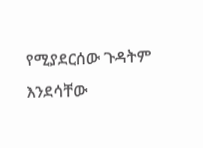የሚያደርሰው ጉዳትም እንደሳቸው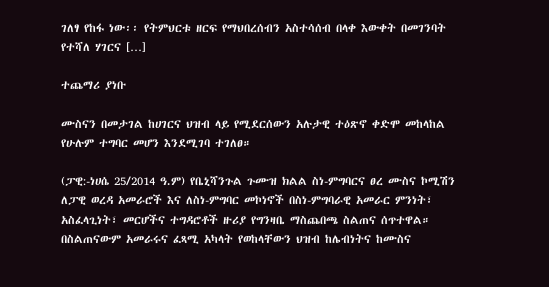ገለፃ የከፋ ነው፡፡ የትምህርቱ ዘርፍ የማህበረሰብን አስተሳሰብ በላቀ እውቀት በመገንባት የተሻለ ሃገርና […]

ተጨማሪ ያነቡ

ሙስናን በመታገል ከሀገርና ህዝብ ላይ የሚደርሰውን አሉታዊ ተዕጽኖ ቀድሞ መከላከል የሁሉም ተግባር መሆን እንደሚገባ ተገለፀ።

(ፓዊ:-ነሀሴ 25/2014 ዓ.ም) የቤኒሻንጉል ጉሙዝ ክልል ስነ-ምግባርና ፀረ ሙስና ኮሚሽን ለፓዊ ወረዳ አመራሮች እና ለስነ-ምግባር መኮነኖች በስነ-ምግባራዊ አመራር ምንነት፣ አስፈላጊነት፣ መርሆችና ተግዳሮቶች ዙሪያ የግንዛቤ ማስጨበጫ ስልጠና ሰጥተዋል። በስልጠናውም አመራሩና ፈጻሚ አካላት የወከላቸውን ህዝብ ከሌብነትና ከሙስና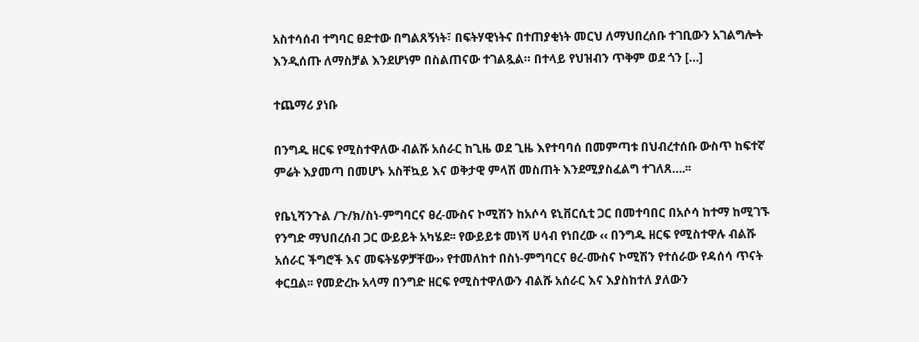አስተሳሰብ ተግባር ፀድተው በግልጸኝነት፣ በፍትሃዊነትና በተጠያቂነት መርህ ለማህበረሰቡ ተገቢውን አገልግሎት እንዲሰጡ ለማስቻል እንደሆነም በስልጠናው ተገልጿል። በተላይ የህዝብን ጥቅም ወደ ጎን […]

ተጨማሪ ያነቡ

በንግዱ ዘርፍ የሚስተዋለው ብልሹ አሰራር ከጊዜ ወደ ጊዜ እየተባባሰ በመምጣቱ በህብረተሰቡ ውስጥ ከፍተኛ ምሬት እያመጣ በመሆኑ አስቸኳይ እና ወቅታዊ ምላሽ መስጠት እንደሚያስፈልግ ተገለጸ….፡፡

የቤኒሻንጉል /ጉ/ክ/ስነ-ምግባርና ፀረ-ሙስና ኮሚሽን ከአሶሳ ዩኒቨርሲቲ ጋር በመተባበር በአሶሳ ከተማ ከሚገኙ የንግድ ማህበረሰብ ጋር ውይይት አካሄደ፡፡ የውይይቱ መነሻ ሀሳብ የነበረው ‹‹ በንግዱ ዘርፍ የሚስተዋሉ ብልሹ አሰራር ችግሮች እና መፍትሄዎቻቸው›› የተመለከተ በስነ-ምግባርና ፀረ-ሙስና ኮሚሽን የተሰራው የዳሰሳ ጥናት ቀርቧል፡፡ የመድረኩ አላማ በንግድ ዘርፍ የሚስተዋለውን ብልሹ አሰራር እና እያስከተለ ያለውን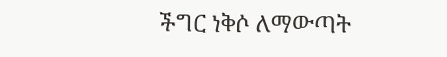ችግር ነቅሶ ለማውጣት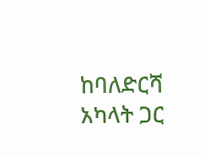ከባለድርሻ አካላት ጋር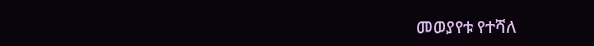መወያየቱ የተሻለ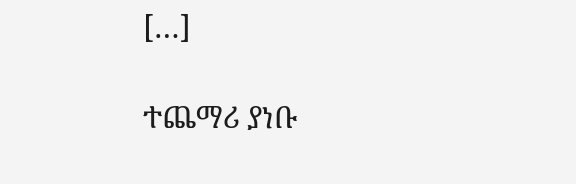[…]

ተጨማሪ ያነቡ